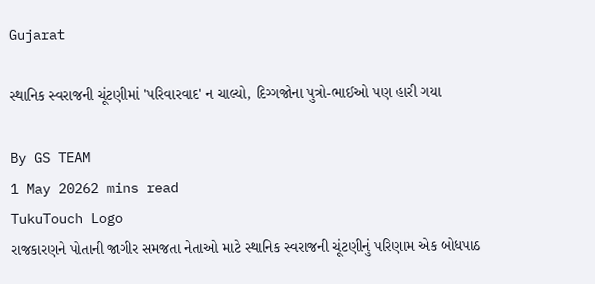Gujarat

સ્થાનિક સ્વરાજની ચૂંટણીમાં 'પરિવારવાદ' ન ચાલ્યો, દિગ્ગજોના પુત્રો-ભાઈઓ પણ હારી ગયા

By GS TEAM
1 May 20262 mins read
TukuTouch Logo
રાજકારણને પોતાની જાગીર સમજતા નેતાઓ માટે સ્થાનિક સ્વરાજની ચૂંટણીનું પરિણામ એક બોધપાઠ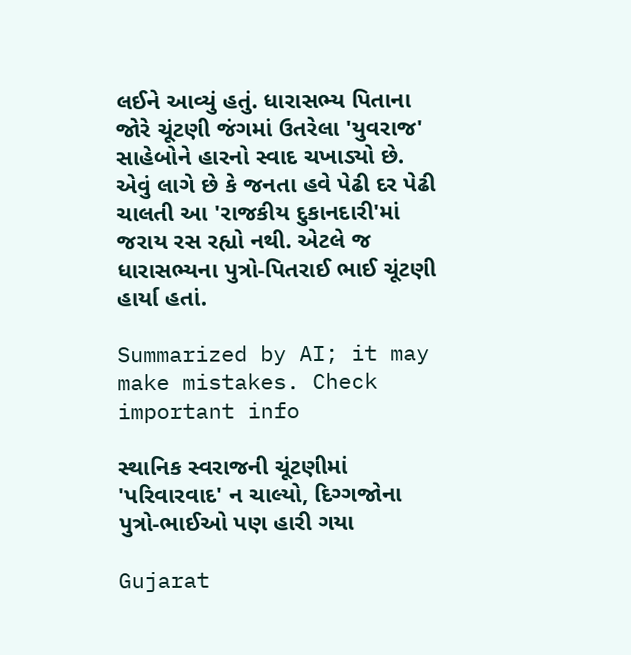લઈને આવ્યું હતું. ધારાસભ્ય પિતાના જોરે ચૂંટણી જંગમાં ઉતરેલા 'યુવરાજ' સાહેબોને હારનો સ્વાદ ચખાડ્યો છે. એવું લાગે છે કે જનતા હવે પેઢી દર પેઢી ચાલતી આ 'રાજકીય દુકાનદારી'માં જરાય રસ રહ્યો નથી. એટલે જ ધારાસભ્યના પુત્રો-પિતરાઈ ભાઈ ચૂંટણી હાર્યા હતાં.

Summarized by AI; it may make mistakes. Check important info

સ્થાનિક સ્વરાજની ચૂંટણીમાં 'પરિવારવાદ' ન ચાલ્યો, દિગ્ગજોના પુત્રો-ભાઈઓ પણ હારી ગયા

Gujarat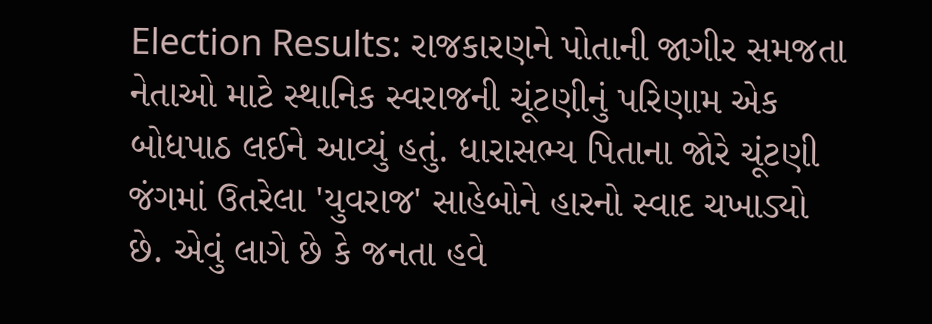Election Results: રાજકારણને પોતાની જાગીર સમજતા નેતાઓ માટે સ્થાનિક સ્વરાજની ચૂંટણીનું પરિણામ એક બોધપાઠ લઈને આવ્યું હતું. ધારાસભ્ય પિતાના જોરે ચૂંટણી જંગમાં ઉતરેલા 'યુવરાજ' સાહેબોને હારનો સ્વાદ ચખાડ્યો છે. એવું લાગે છે કે જનતા હવે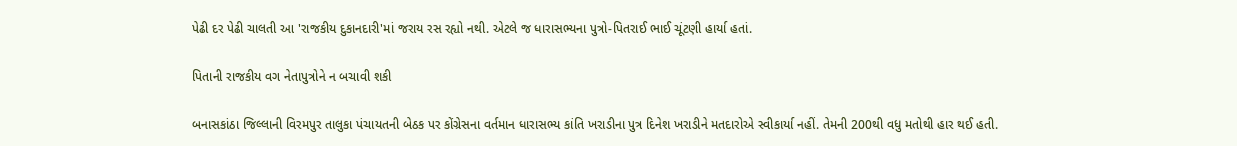પેઢી દર પેઢી ચાલતી આ 'રાજકીય દુકાનદારી'માં જરાય રસ રહ્યો નથી. એટલે જ ધારાસભ્યના પુત્રો-પિતરાઈ ભાઈ ચૂંટણી હાર્યા હતાં.

પિતાની રાજકીય વગ નેતાપુત્રોને ન બચાવી શકી

બનાસકાંઠા જિલ્લાની વિરમપુર તાલુકા પંચાયતની બેઠક પર કોંગ્રેસના વર્તમાન ધારાસભ્ય કાંતિ ખરાડીના પુત્ર દિનેશ ખરાડીને મતદારોએ સ્વીકાર્યા નહીં. તેમની 200થી વધુ મતોથી હાર થઈ હતી.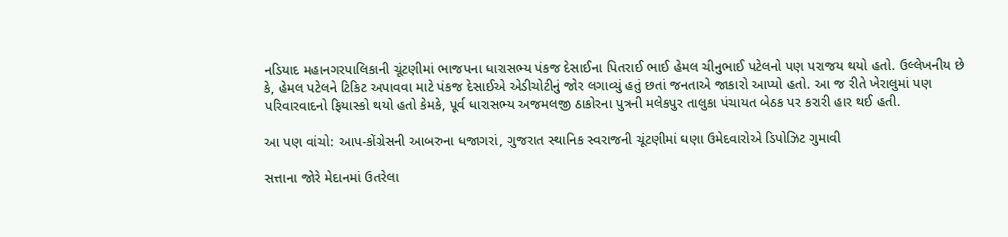નડિયાદ મહાનગરપાલિકાની ચૂંટણીમાં ભાજપના ધારાસભ્ય પંકજ દેસાઈના પિતરાઈ ભાઈ હેમલ ચીનુભાઈ પટેલનો પણ પરાજય થયો હતો. ઉલ્લેખનીય છે કે, હેમલ પટેલને ટિકિટ અપાવવા માટે પંકજ દેસાઈએ એડીચોટીનું જોર લગાવ્યું હતું છતાં જનતાએ જાકારો આપ્યો હતો. આ જ રીતે ખેરાલુમાં પણ પરિવારવાદનો ફિયાસ્કો થયો હતો કેમકે, પૂર્વ ધારાસભ્ય અજમલજી ઠાકોરના પુત્રની મલેકપુર તાલુકા પંચાયત બેઠક પર કરારી હાર થઈ હતી.

આ પણ વાંચો: આપ-કોંગ્રેસની આબરુના ધજાગરાં, ગુજરાત સ્થાનિક સ્વરાજની ચૂંટણીમાં ઘણા ઉમેદવારોએ ડિપોઝિટ ગુમાવી

સત્તાના જોરે મેદાનમાં ઉતરેલા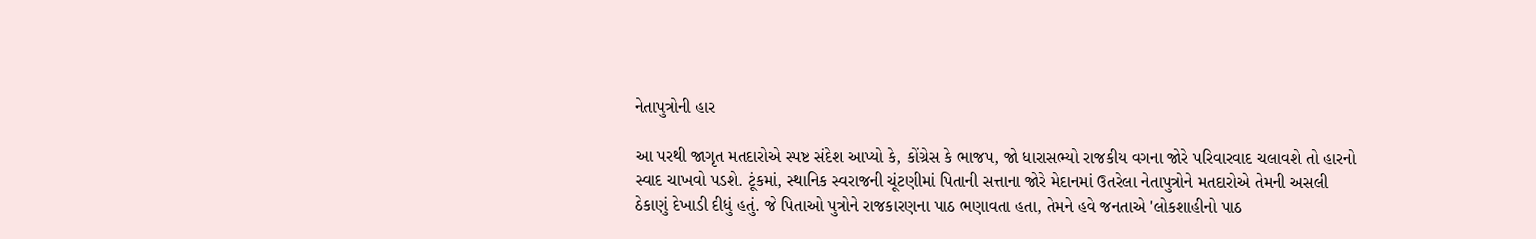નેતાપુત્રોની હાર

આ પરથી જાગૃત મતદારોએ સ્પષ્ટ સંદેશ આપ્યો કે, કોંગ્રેસ કે ભાજપ, જો ધારાસભ્યો રાજકીય વગના જોરે પરિવારવાદ ચલાવશે તો હારનો સ્વાદ ચાખવો પડશે. ટૂંકમાં, સ્થાનિક સ્વરાજની ચૂંટણીમાં પિતાની સત્તાના જોરે મેદાનમાં ઉતરેલા નેતાપુત્રોને મતદારોએ તેમની અસલી ઠેકાણું દેખાડી દીધું હતું. જે પિતાઓ પુત્રોને રાજકારણના પાઠ ભણાવતા હતા, તેમને હવે જનતાએ 'લોકશાહીનો પાઠ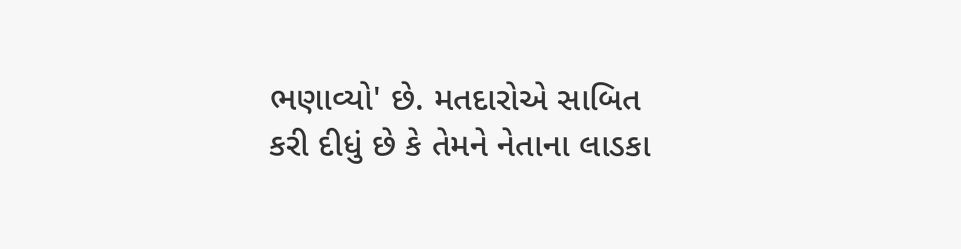ભણાવ્યો' છે. મતદારોએ સાબિત કરી દીધું છે કે તેમને નેતાના લાડકા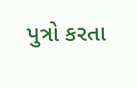પુત્રો કરતા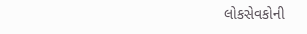લોકસેવકોની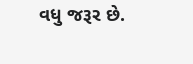વધુ જરૂર છે.